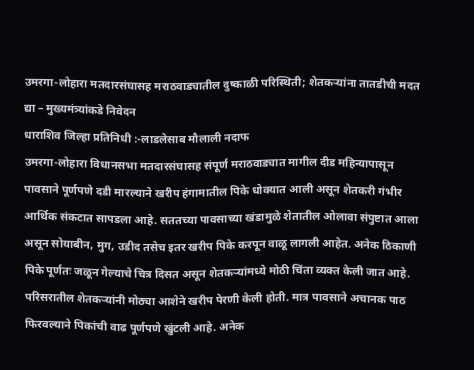उमरगा-लोहारा मतदारसंघासह मराठवाड्यातील दुष्काळी परिस्थिती; शेतकऱ्यांना तातडीची मदत द्या – मुख्यमंत्र्यांकडे निवेदन
धाराशिव जिल्हा प्रतिनिधी :-लाडलेसाब मौलाली नदाफ
उमरगा-लोहारा विधानसभा मतदारसंघासह संपूर्ण मराठवाड्यात मागील दीड महिन्यापासून पावसाने पूर्णपणे दडी मारल्याने खरीप हंगामातील पिके धोक्यात आली असून शेतकरी गंभीर आर्थिक संकटात सापडला आहे. सततच्या पावसाच्या खंडामुळे शेतातील ओलावा संपुष्टात आला असून सोयाबीन, मुग, उडीद तसेच इतर खरीप पिके करपून वाळू लागली आहेत. अनेक ठिकाणी पिके पूर्णतः जळून गेल्याचे चित्र दिसत असून शेतकऱ्यांमध्ये मोठी चिंता व्यक्त केली जात आहे.
परिसरातील शेतकऱ्यांनी मोठ्या आशेने खरीप पेरणी केली होती. मात्र पावसाने अचानक पाठ फिरवल्याने पिकांची वाढ पूर्णपणे खुंटली आहे. अनेक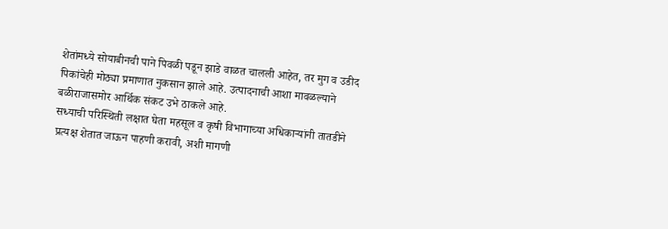शेतांमध्ये सोयाबीनची पाने पिवळी पडून झाडे वाळत चालली आहेत, तर मुग व उडीद पिकांचेही मोठ्या प्रमाणात नुकसान झाले आहे. उत्पादनाची आशा मावळल्याने बळीराजासमोर आर्थिक संकट उभे ठाकले आहे.
सध्याची परिस्थिती लक्षात घेता महसूल व कृषी विभागाच्या अधिकाऱ्यांनी तातडीने प्रत्यक्ष शेतात जाऊन पाहणी करावी, अशी मागणी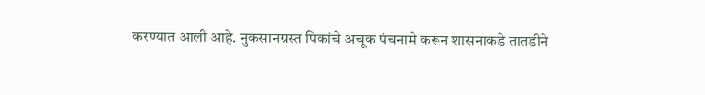करण्यात आली आहे. नुकसानग्रस्त पिकांचे अचूक पंचनामे करून शासनाकडे तातडीने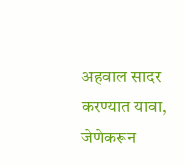अहवाल सादर करण्यात यावा, जेणेकरून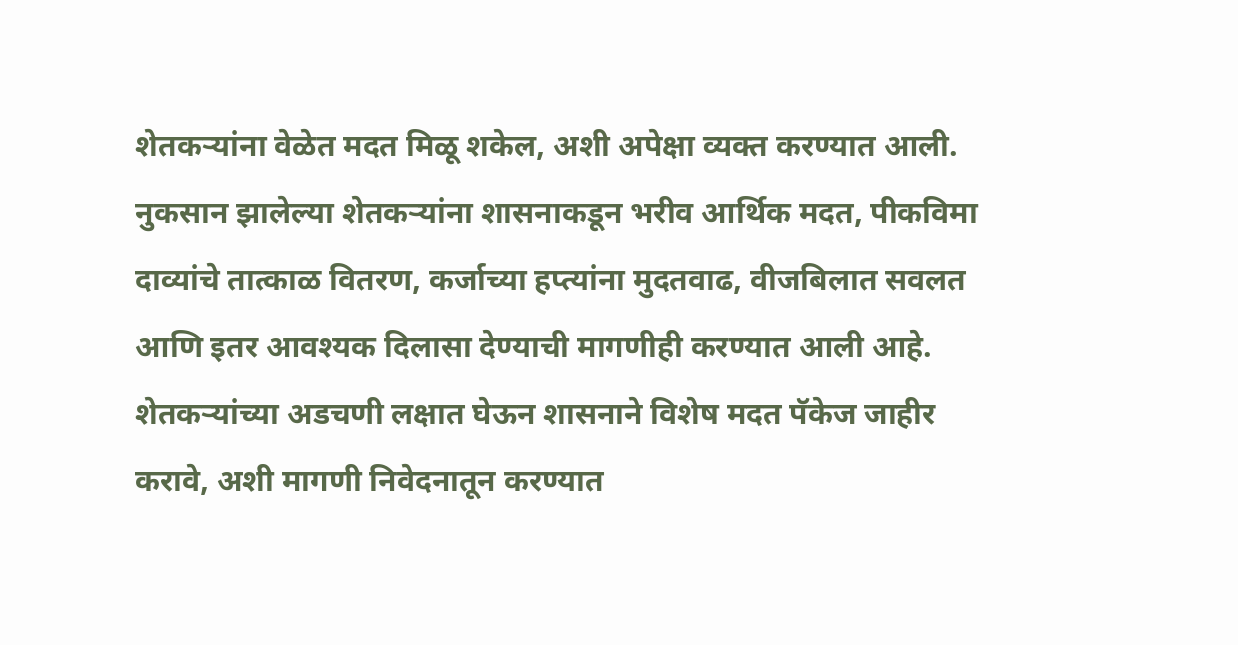शेतकऱ्यांना वेळेत मदत मिळू शकेल, अशी अपेक्षा व्यक्त करण्यात आली.
नुकसान झालेल्या शेतकऱ्यांना शासनाकडून भरीव आर्थिक मदत, पीकविमा दाव्यांचे तात्काळ वितरण, कर्जाच्या हप्त्यांना मुदतवाढ, वीजबिलात सवलत आणि इतर आवश्यक दिलासा देण्याची मागणीही करण्यात आली आहे. शेतकऱ्यांच्या अडचणी लक्षात घेऊन शासनाने विशेष मदत पॅकेज जाहीर करावे, अशी मागणी निवेदनातून करण्यात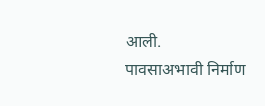आली.
पावसाअभावी निर्माण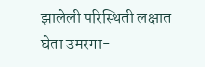झालेली परिस्थिती लक्षात घेता उमरगा-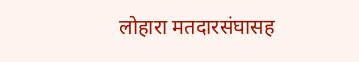लोहारा मतदारसंघासह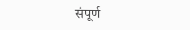संपूर्ण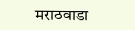मराठवाडा